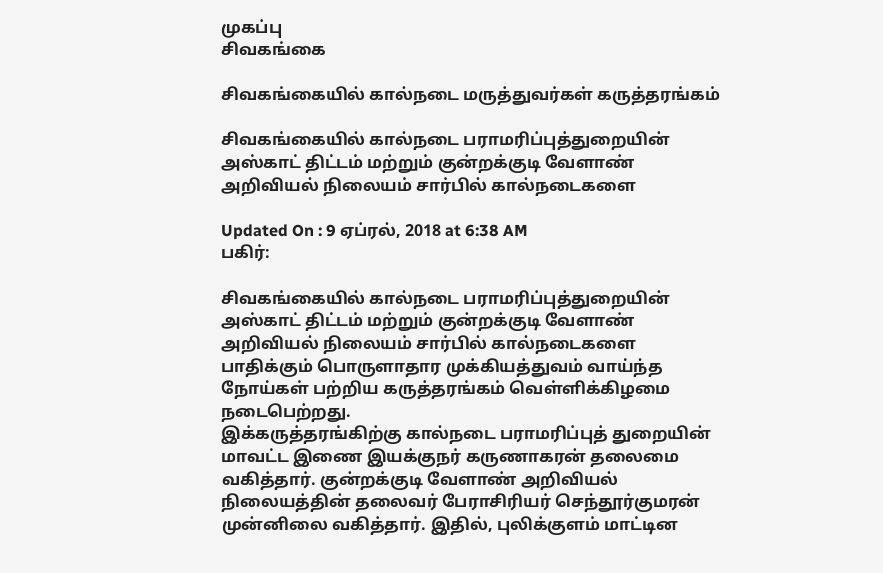முகப்பு
சிவகங்கை

சிவகங்கையில் கால்நடை மருத்துவர்கள் கருத்தரங்கம்

சிவகங்கையில் கால்நடை பராமரிப்புத்துறையின் அஸ்காட் திட்டம் மற்றும் குன்றக்குடி வேளாண் அறிவியல் நிலையம் சார்பில் கால்நடைகளை

Updated On : 9 ஏப்ரல், 2018 at 6:38 AM
பகிர்:

சிவகங்கையில் கால்நடை பராமரிப்புத்துறையின் அஸ்காட் திட்டம் மற்றும் குன்றக்குடி வேளாண் அறிவியல் நிலையம் சார்பில் கால்நடைகளை பாதிக்கும் பொருளாதார முக்கியத்துவம் வாய்ந்த நோய்கள் பற்றிய கருத்தரங்கம் வெள்ளிக்கிழமை நடைபெற்றது.
இக்கருத்தரங்கிற்கு கால்நடை பராமரிப்புத் துறையின் மாவட்ட இணை இயக்குநர் கருணாகரன் தலைமை வகித்தார். குன்றக்குடி வேளாண் அறிவியல் நிலையத்தின் தலைவர் பேராசிரியர் செந்தூர்குமரன் முன்னிலை வகித்தார். இதில், புலிக்குளம் மாட்டின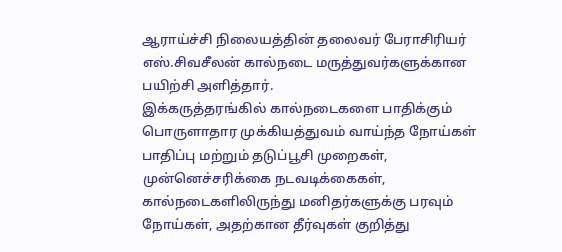ஆராய்ச்சி நிலையத்தின் தலைவர் பேராசிரியர்
எஸ்.சிவசீலன் கால்நடை மருத்துவர்களுக்கான பயிற்சி அளித்தார்.
இக்கருத்தரங்கில் கால்நடைகளை பாதிக்கும் பொருளாதார முக்கியத்துவம் வாய்ந்த நோய்கள் பாதிப்பு மற்றும் தடுப்பூசி முறைகள், முன்னெச்சரிக்கை நடவடிக்கைகள், கால்நடைகளிலிருந்து மனிதர்களுக்கு பரவும் நோய்கள், அதற்கான தீர்வுகள் குறித்து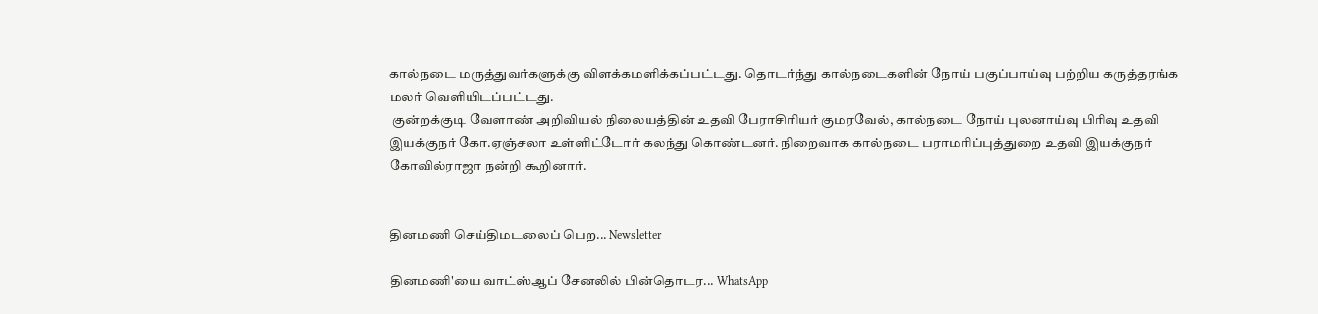கால்நடை மருத்துவர்களுக்கு விளக்கமளிக்கப்பட்டது. தொடர்ந்து கால்நடைகளின் நோய் பகுப்பாய்வு பற்றிய கருத்தரங்க மலர் வெளியிடப்பட்டது.
 குன்றக்குடி வேளாண் அறிவியல் நிலையத்தின் உதவி பேராசிரியர் குமரவேல், கால்நடை நோய் புலனாய்வு பிரிவு உதவி இயக்குநர் கோ.ஏஞ்சலா உள்ளிட்டோர் கலந்து கொண்டனர். நிறைவாக கால்நடை பராமரிப்புத்துறை உதவி இயக்குநர் கோவில்ராஜா நன்றி கூறினார்.


தினமணி செய்திமடலைப் பெற... Newsletter

தினமணி'யை வாட்ஸ்ஆப் சேனலில் பின்தொடர... WhatsApp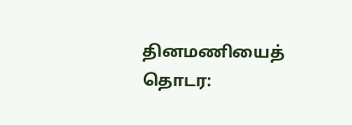தினமணியைத் தொடர: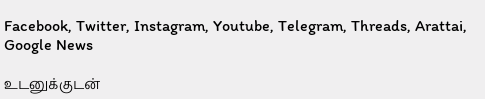Facebook, Twitter, Instagram, Youtube, Telegram, Threads, Arattai, Google News

உடனுக்குடன்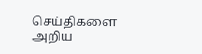செய்திகளை அறிய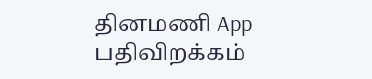தினமணி App பதிவிறக்கம்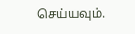செய்யவும்.